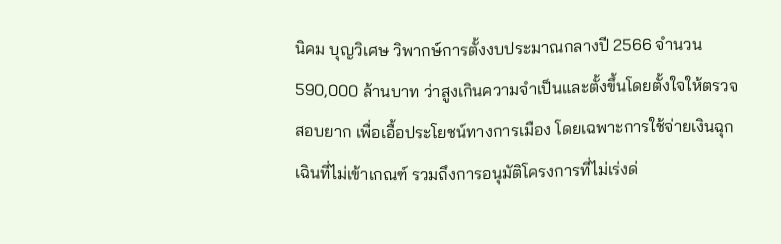นิคม บุญวิเศษ วิพากษ์การตั้งงบประมาณกลางปี 2566 จำนวน 590,000 ล้านบาท ว่าสูงเกินความจำเป็นและตั้งขึ้นโดยตั้งใจให้ตรวจสอบยาก เพื่อเอื้อประโยชน์ทางการเมือง โดยเฉพาะการใช้จ่ายเงินฉุกเฉินที่ไม่เข้าเกณฑ์ รวมถึงการอนุมัติโครงการที่ไม่เร่งด่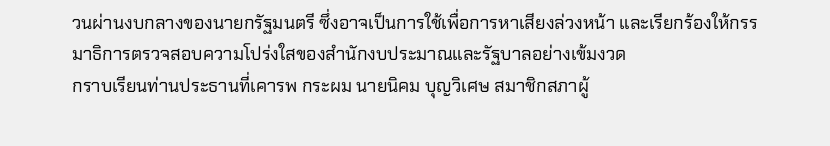วนผ่านงบกลางของนายกรัฐมนตรี ซึ่งอาจเป็นการใช้เพื่อการหาเสียงล่วงหน้า และเรียกร้องให้กรรมาธิการตรวจสอบความโปร่งใสของสำนักงบประมาณและรัฐบาลอย่างเข้มงวด
กราบเรียนท่านประธานที่เคารพ กระผม นายนิคม บุญวิเศษ สมาชิกสภาผู้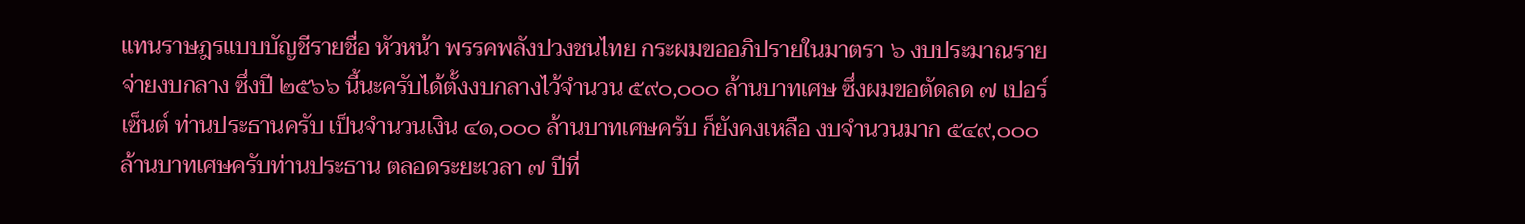แทนราษฎรแบบบัญชีรายชื่อ หัวหน้า พรรคพลังปวงชนไทย กระผมขออภิปรายในมาตรา ๖ งบประมาณรายจ่ายงบกลาง ซึ่งปี ๒๕๖๖ นี้นะครับได้ตั้งงบกลางไว้จำนวน ๕๙๐,๐๐๐ ล้านบาทเศษ ซึ่งผมขอตัดลด ๗ เปอร์เซ็นต์ ท่านประธานครับ เป็นจำนวนเงิน ๔๑,๐๐๐ ล้านบาทเศษครับ ก็ยังคงเหลือ งบจำนวนมาก ๕๔๙,๐๐๐ ล้านบาทเศษครับท่านประธาน ตลอดระยะเวลา ๗ ปีที่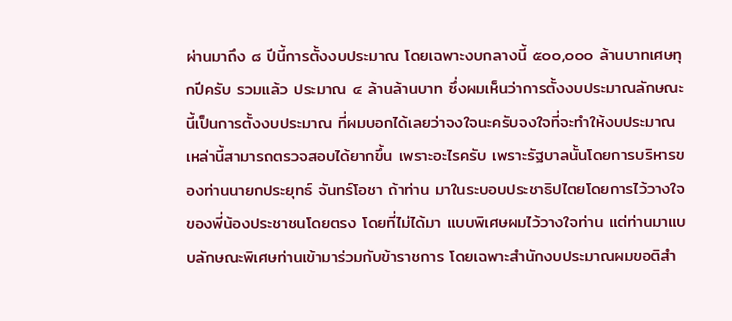ผ่านมาถึง ๘ ปีนี้การตั้งงบประมาณ โดยเฉพาะงบกลางนี้ ๕๐๐,๐๐๐ ล้านบาทเศษทุกปีครับ รวมแล้ว ประมาณ ๔ ล้านล้านบาท ซึ่งผมเห็นว่าการตั้งงบประมาณลักษณะนี้เป็นการตั้งงบประมาณ ที่ผมบอกได้เลยว่าจงใจนะครับจงใจที่จะทำให้งบประมาณเหล่านี้สามารถตรวจสอบได้ยากขึ้น เพราะอะไรครับ เพราะรัฐบาลนั้นโดยการบริหารของท่านนายกประยุทธ์ จันทร์โอชา ถ้าท่าน มาในระบอบประชาธิปไตยโดยการไว้วางใจของพี่น้องประชาชนโดยตรง โดยที่ไม่ได้มา แบบพิเศษผมไว้วางใจท่าน แต่ท่านมาแบบลักษณะพิเศษท่านเข้ามาร่วมกับข้าราชการ โดยเฉพาะสำนักงบประมาณผมขอติสำ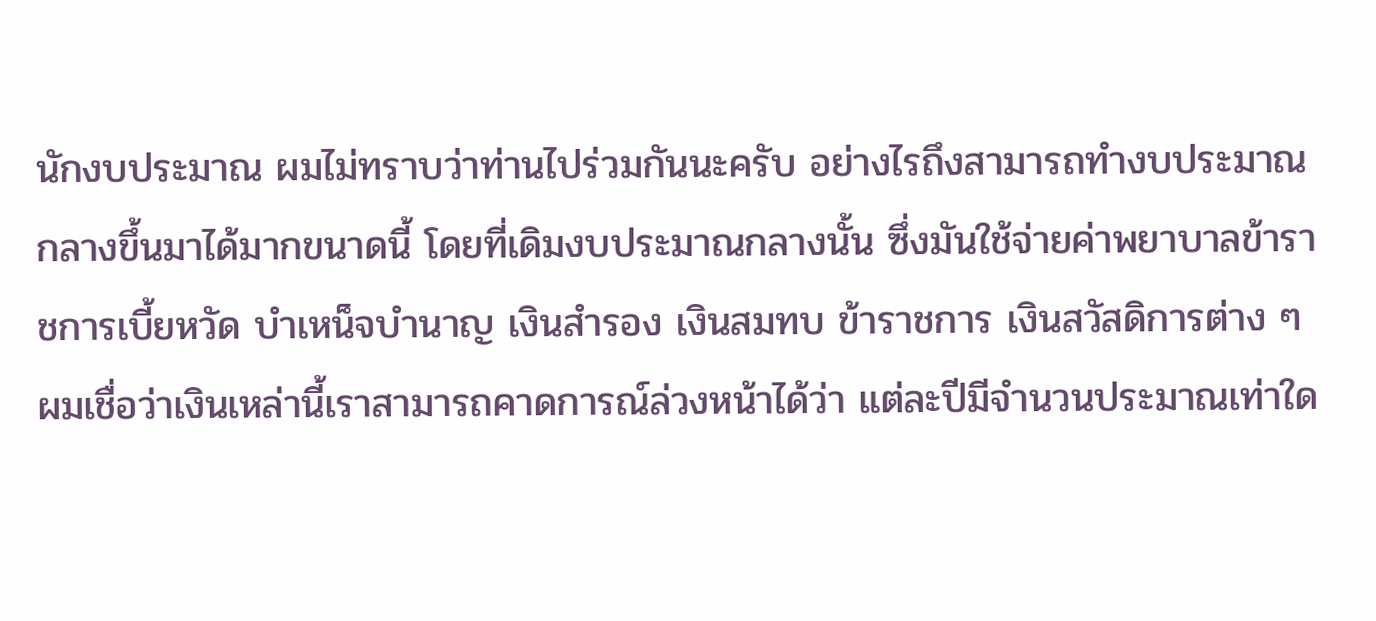นักงบประมาณ ผมไม่ทราบว่าท่านไปร่วมกันนะครับ อย่างไรถึงสามารถทำงบประมาณกลางขึ้นมาได้มากขนาดนี้ โดยที่เดิมงบประมาณกลางนั้น ซึ่งมันใช้จ่ายค่าพยาบาลข้าราชการเบี้ยหวัด บำเหน็จบำนาญ เงินสำรอง เงินสมทบ ข้าราชการ เงินสวัสดิการต่าง ๆ ผมเชื่อว่าเงินเหล่านี้เราสามารถคาดการณ์ล่วงหน้าได้ว่า แต่ละปีมีจำนวนประมาณเท่าใด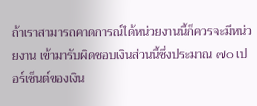ถ้าเราสามารถคาดการณ์ได้หน่วยงานนี้ก็ควรจะมีหน่วยงาน เข้ามารับผิดชอบเงินส่วนนี้ซึ่งประมาณ ๗๐ เปอร์เซ็นต์ของเงิน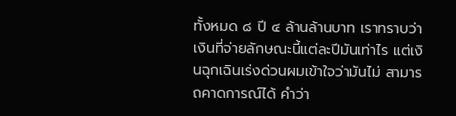ทั้งหมด ๘ ปี ๔ ล้านล้านบาท เราทราบว่าเงินที่จ่ายลักษณะนี้แต่ละปีมันเท่าไร แต่เงินฉุกเฉินเร่งด่วนผมเข้าใจว่ามันไม่ สามารถคาดการณ์ได้ คำว่า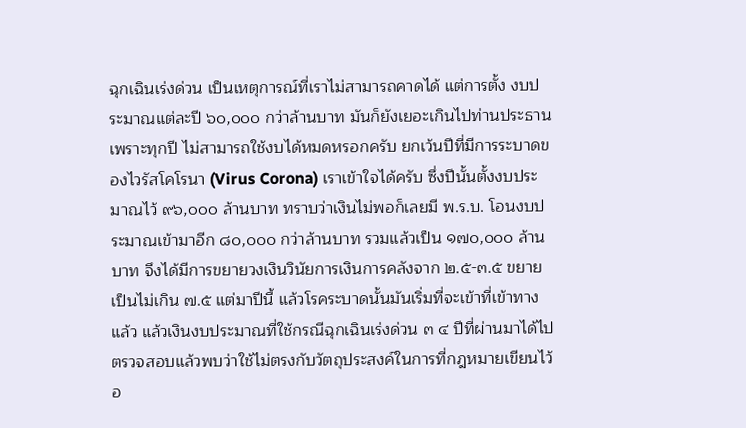ฉุกเฉินเร่งด่วน เป็นเหตุการณ์ที่เราไม่สามารถคาดได้ แต่การตั้ง งบประมาณแต่ละปี ๖๐,๐๐๐ กว่าล้านบาท มันก็ยังเยอะเกินไปท่านประธาน เพราะทุกปี ไม่สามารถใช้งบได้หมดหรอกครับ ยกเว้นปีที่มีการระบาดของไวรัสโคโรนา (Virus Corona) เราเข้าใจได้ครับ ซึ่งปีนั้นตั้งงบประมาณไว้ ๙๖,๐๐๐ ล้านบาท ทราบว่าเงินไม่พอก็เลยมี พ.ร.บ. โอนงบประมาณเข้ามาอีก ๘๐,๐๐๐ กว่าล้านบาท รวมแล้วเป็น ๑๗๐,๐๐๐ ล้านบาท จึงได้มีการขยายวงเงินวินัยการเงินการคลังจาก ๒.๕-๓.๕ ขยายเป็นไม่เกิน ๗.๕ แต่มาปีนี้ แล้วโรคระบาดนั้นมันเริ่มที่จะเข้าที่เข้าทางแล้ว แล้วเงินงบประมาณที่ใช้กรณีฉุกเฉินเร่งด่วน ๓ ๔ ปีที่ผ่านมาได้ไปตรวจสอบแล้วพบว่าใช้ไม่ตรงกับวัตถุประสงค์ในการที่กฎหมายเขียนไว้ อ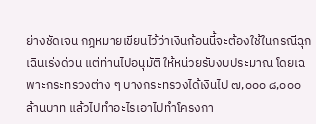ย่างชัดเจน กฎหมายเขียนไว้ว่าเงินก้อนนี้จะต้องใช้ในกรณีฉุกเฉินเร่งด่วน แต่ท่านไปอนุมัติ ให้หน่วยรับงบประมาณ โดยเฉพาะกระทรวงต่าง ๆ บางกระทรวงได้เงินไป ๗,๐๐๐ ๘,๐๐๐ ล้านบาท แล้วไปทำอะไรเอาไปทำโครงกา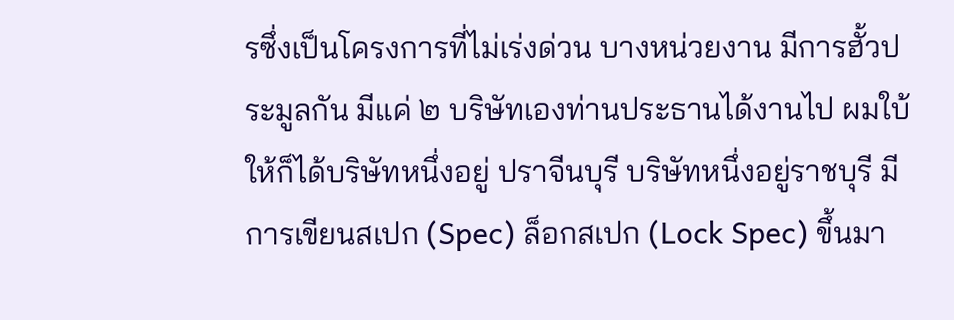รซึ่งเป็นโครงการที่ไม่เร่งด่วน บางหน่วยงาน มีการฮั้วประมูลกัน มีแค่ ๒ บริษัทเองท่านประธานได้งานไป ผมใบ้ให้ก็ได้บริษัทหนึ่งอยู่ ปราจีนบุรี บริษัทหนึ่งอยู่ราชบุรี มีการเขียนสเปก (Spec) ล็อกสเปก (Lock Spec) ขึ้นมา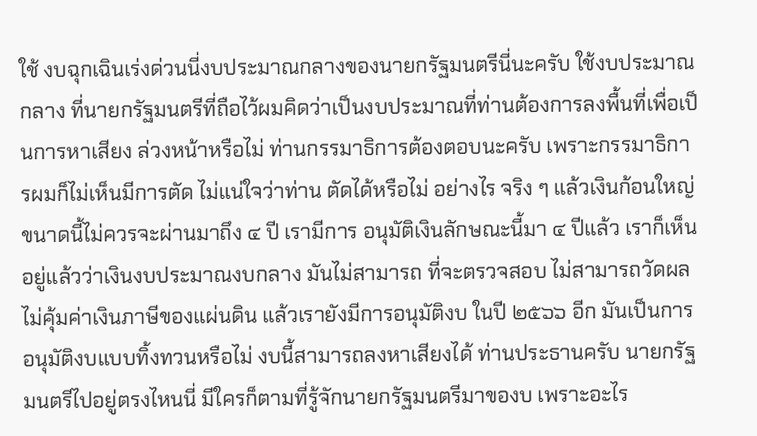ใช้ งบฉุกเฉินเร่งด่วนนี่งบประมาณกลางของนายกรัฐมนตรีนี่นะครับ ใช้งบประมาณกลาง ที่นายกรัฐมนตรีที่ถือไว้ผมคิดว่าเป็นงบประมาณที่ท่านต้องการลงพื้นที่เพื่อเป็นการหาเสียง ล่วงหน้าหรือไม่ ท่านกรรมาธิการต้องตอบนะครับ เพราะกรรมาธิการผมก็ไม่เห็นมีการตัด ไม่แน่ใจว่าท่าน ตัดได้หรือไม่ อย่างไร จริง ๆ แล้วเงินก้อนใหญ่ขนาดนี้ไม่ควรจะผ่านมาถึง ๔ ปี เรามีการ อนุมัติเงินลักษณะนี้มา ๔ ปีแล้ว เราก็เห็นอยู่แล้วว่าเงินงบประมาณงบกลาง มันไม่สามารถ ที่จะตรวจสอบ ไม่สามารถวัดผล ไม่คุ้มค่าเงินภาษีของแผ่นดิน แล้วเรายังมีการอนุมัติงบ ในปี ๒๕๖๖ อีก มันเป็นการอนุมัติงบแบบทิ้งทวนหรือไม่ งบนี้สามารถลงหาเสียงได้ ท่านประธานครับ นายกรัฐมนตรีไปอยู่ตรงไหนนี่ มีใครก็ตามที่รู้จักนายกรัฐมนตรีมาของบ เพราะอะไร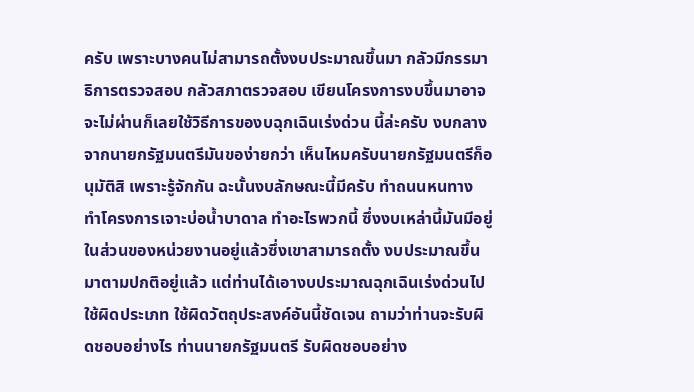ครับ เพราะบางคนไม่สามารถตั้งงบประมาณขึ้นมา กลัวมีกรรมาธิการตรวจสอบ กลัวสภาตรวจสอบ เขียนโครงการงบขึ้นมาอาจจะไม่ผ่านก็เลยใช้วิธีการของบฉุกเฉินเร่งด่วน นี้ล่ะครับ งบกลางจากนายกรัฐมนตรีมันของ่ายกว่า เห็นไหมครับนายกรัฐมนตรีก็อนุมัติสิ เพราะรู้จักกัน ฉะนั้นงบลักษณะนี้มีครับ ทำถนนหนทาง ทำโครงการเจาะบ่อน้ำบาดาล ทำอะไรพวกนี้ ซึ่งงบเหล่านี้มันมีอยู่ในส่วนของหน่วยงานอยู่แล้วซึ่งเขาสามารถตั้ง งบประมาณขึ้นมาตามปกติอยู่แล้ว แต่ท่านได้เอางบประมาณฉุกเฉินเร่งด่วนไปใช้ผิดประเภท ใช้ผิดวัตถุประสงค์อันนี้ชัดเจน ถามว่าท่านจะรับผิดชอบอย่างไร ท่านนายกรัฐมนตรี รับผิดชอบอย่าง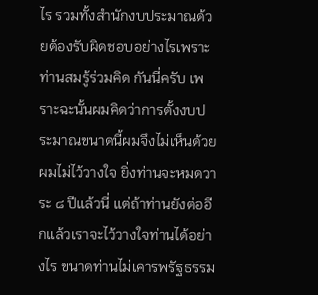ไร รวมทั้งสำนักงบประมาณด้วยต้องรับผิดชอบอย่างไรเพราะท่านสมรู้ร่วมคิด กันนี่ครับ เพราะฉะนั้นผมคิดว่าการตั้งงบประมาณขนาดนี้ผมจึงไม่เห็นด้วย ผมไม่ไว้วางใจ ยิ่งท่านจะหมดวาระ ๘ ปีแล้วนี่ แต่ถ้าท่านยังต่ออีกแล้วเราจะไว้วางใจท่านได้อย่างไร ขนาดท่านไม่เคารพรัฐธรรม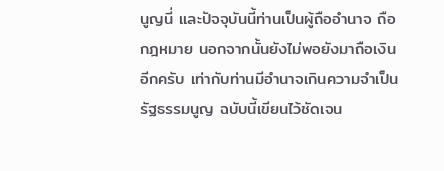นูญนี่ และปัจจุบันนี้ท่านเป็นผู้ถืออำนาจ ถือกฎหมาย นอกจากนั้นยังไม่พอยังมาถือเงินอีกครับ เท่ากับท่านมีอำนาจเกินความจำเป็น รัฐธรรมนูญ ฉบับนี้เขียนไว้ชัดเจน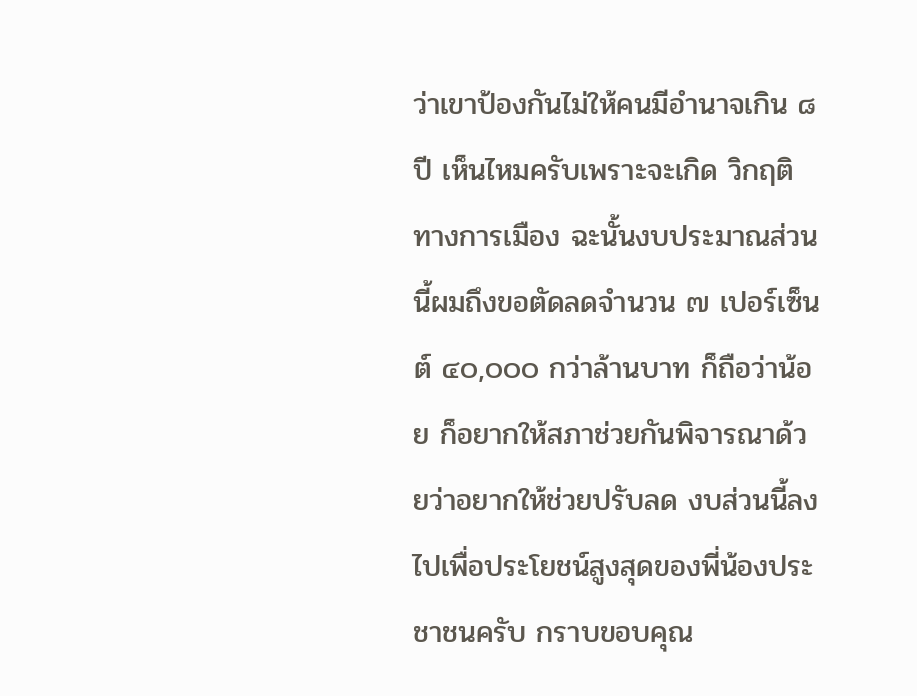ว่าเขาป้องกันไม่ให้คนมีอำนาจเกิน ๘ ปี เห็นไหมครับเพราะจะเกิด วิกฤติทางการเมือง ฉะนั้นงบประมาณส่วนนี้ผมถึงขอตัดลดจำนวน ๗ เปอร์เซ็นต์ ๔๐,๐๐๐ กว่าล้านบาท ก็ถือว่าน้อย ก็อยากให้สภาช่วยกันพิจารณาด้วยว่าอยากให้ช่วยปรับลด งบส่วนนี้ลงไปเพื่อประโยชน์สูงสุดของพี่น้องประชาชนครับ กราบขอบคุณ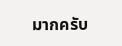มากครับ